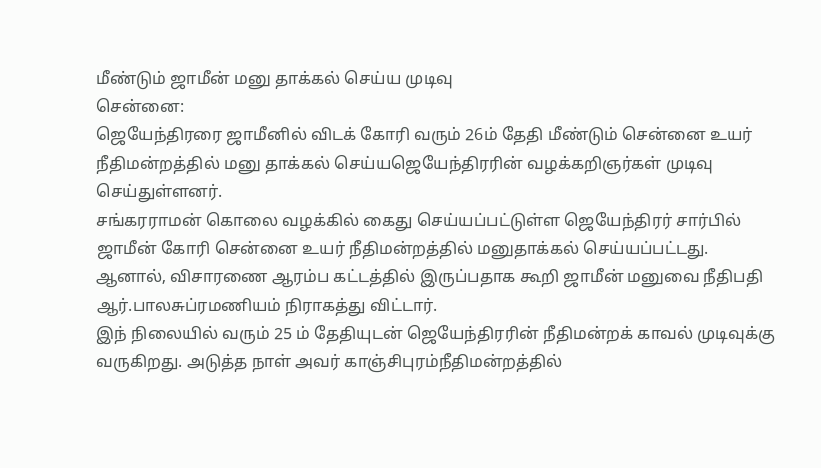மீண்டும் ஜாமீன் மனு தாக்கல் செய்ய முடிவு
சென்னை:
ஜெயேந்திரரை ஜாமீனில் விடக் கோரி வரும் 26ம் தேதி மீண்டும் சென்னை உயர் நீதிமன்றத்தில் மனு தாக்கல் செய்யஜெயேந்திரரின் வழக்கறிஞர்கள் முடிவு செய்துள்ளனர்.
சங்கரராமன் கொலை வழக்கில் கைது செய்யப்பட்டுள்ள ஜெயேந்திரர் சார்பில் ஜாமீன் கோரி சென்னை உயர் நீதிமன்றத்தில் மனுதாக்கல் செய்யப்பட்டது.
ஆனால், விசாரணை ஆரம்ப கட்டத்தில் இருப்பதாக கூறி ஜாமீன் மனுவை நீதிபதி ஆர்.பாலசுப்ரமணியம் நிராகத்து விட்டார்.
இந் நிலையில் வரும் 25 ம் தேதியுடன் ஜெயேந்திரரின் நீதிமன்றக் காவல் முடிவுக்கு வருகிறது. அடுத்த நாள் அவர் காஞ்சிபுரம்நீதிமன்றத்தில்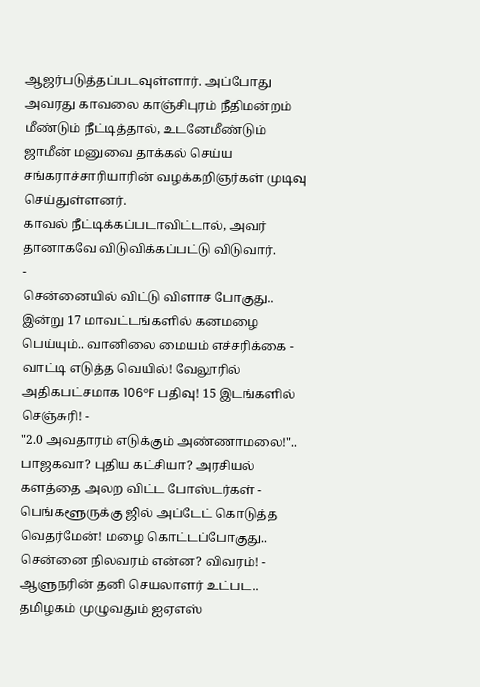ஆஜர்படுத்தப்படவுள்ளார். அப்போது அவரது காவலை காஞ்சிபுரம் நீதிமன்றம் மீண்டும் நீட்டித்தால், உடனேமீண்டும் ஜாமீன் மனுவை தாக்கல் செய்ய சங்கராச்சாரியாரின் வழக்கறிஞர்கள் முடிவு செய்துள்ளனர்.
காவல் நீட்டிக்கப்படாவிட்டால், அவர் தானாகவே விடுவிக்கப்பட்டு விடுவார்.
-
சென்னையில் விட்டு விளாச போகுது.. இன்று 17 மாவட்டங்களில் கனமழை பெய்யும்.. வானிலை மையம் எச்சரிக்கை -
வாட்டி எடுத்த வெயில்! வேலூரில் அதிகபட்சமாக 106°F பதிவு! 15 இடங்களில் செஞ்சுரி! -
"2.0 அவதாரம் எடுக்கும் அண்ணாமலை!".. பாஜகவா? புதிய கட்சியா? அரசியல் களத்தை அலற விட்ட போஸ்டர்கள் -
பெங்களூருக்கு ஜில் அப்டேட் கொடுத்த வெதர்மேன்! மழை கொட்டப்போகுது.. சென்னை நிலவரம் என்ன? விவரம்! -
ஆளுநரின் தனி செயலாளர் உட்பட.. தமிழகம் முழுவதும் ஐஏஎஸ்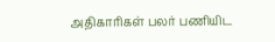அதிகாரிகள் பலர் பணியிட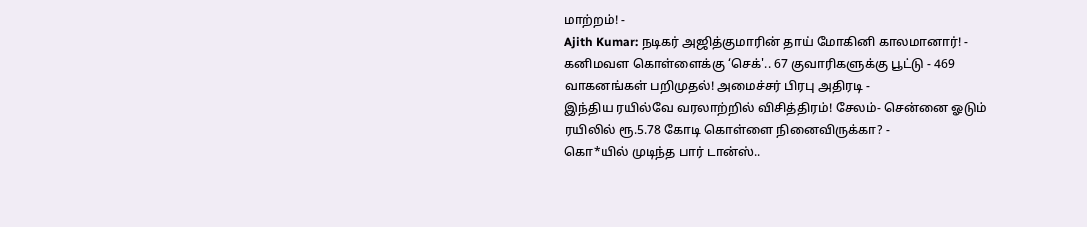மாற்றம்! -
Ajith Kumar: நடிகர் அஜித்குமாரின் தாய் மோகினி காலமானார்! -
கனிமவள கொள்ளைக்கு ‘செக்'.. 67 குவாரிகளுக்கு பூட்டு - 469 வாகனங்கள் பறிமுதல்! அமைச்சர் பிரபு அதிரடி -
இந்திய ரயில்வே வரலாற்றில் விசித்திரம்! சேலம்- சென்னை ஓடும் ரயிலில் ரூ.5.78 கோடி கொள்ளை நினைவிருக்கா? -
கொ*யில் முடிந்த பார் டான்ஸ்..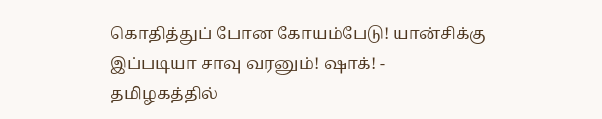கொதித்துப் போன கோயம்பேடு! யான்சிக்கு இப்படியா சாவு வரனும்! ஷாக்! -
தமிழகத்தில்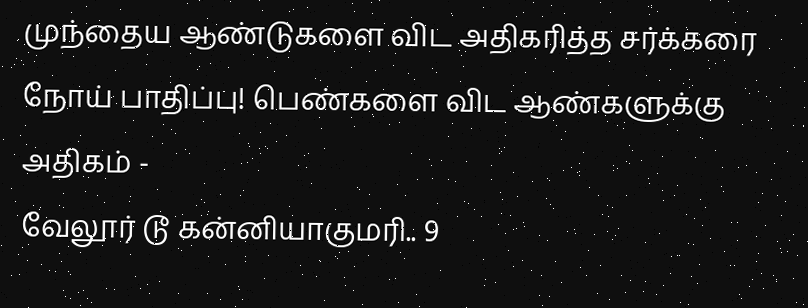முந்தைய ஆண்டுகளை விட அதிகரித்த சர்க்கரை நோய் பாதிப்பு! பெண்களை விட ஆண்களுக்கு அதிகம் -
வேலூர் டூ கன்னியாகுமரி.. 9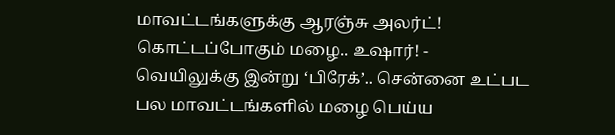மாவட்டங்களுக்கு ஆரஞ்சு அலர்ட்! கொட்டப்போகும் மழை.. உஷார்! -
வெயிலுக்கு இன்று ‘பிரேக்’.. சென்னை உட்பட பல மாவட்டங்களில் மழை பெய்ய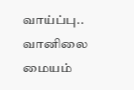வாய்ப்பு.. வானிலை மையம்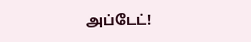அப்டேட்!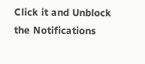Click it and Unblock the Notifications